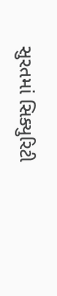સુરતમાં સિક્યુરિટી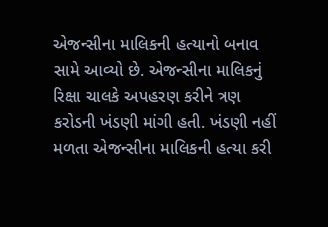એજન્સીના માલિકની હત્યાનો બનાવ સામે આવ્યો છે. એજન્સીના માલિકનું રિક્ષા ચાલકે અપહરણ કરીને ત્રણ કરોડની ખંડણી માંગી હતી. ખંડણી નહીં મળતા એજન્સીના માલિકની હત્યા કરી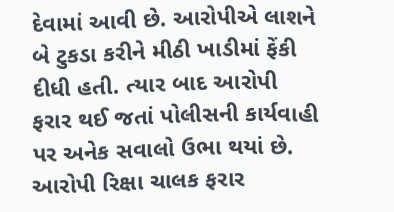દેવામાં આવી છે. આરોપીએ લાશને બે ટુકડા કરીને મીઠી ખાડીમાં ફેંકી દીધી હતી. ત્યાર બાદ આરોપી ફરાર થઈ જતાં પોલીસની કાર્યવાહી પર અનેક સવાલો ઉભા થયાં છે.
આરોપી રિક્ષા ચાલક ફરાર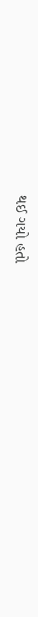થઈ ગયો હતો